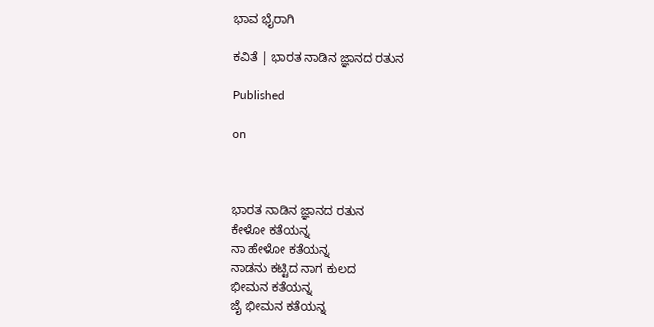ಭಾವ ಭೈರಾಗಿ

ಕವಿತೆ | ಭಾರತ ನಾಡಿನ ಜ್ಞಾನದ ರತುನ

Published

on



ಭಾರತ ನಾಡಿನ ಜ್ಞಾನದ ರತುನ
ಕೇಳೋ ಕತೆಯನ್ನ
ನಾ ಹೇಳೋ ಕತೆಯನ್ನ
ನಾಡನು ಕಟ್ಟಿದ ನಾಗ ಕುಲದ
ಭೀಮನ ಕತೆಯನ್ನ
ಜೈ ಭೀಮನ ಕತೆಯನ್ನ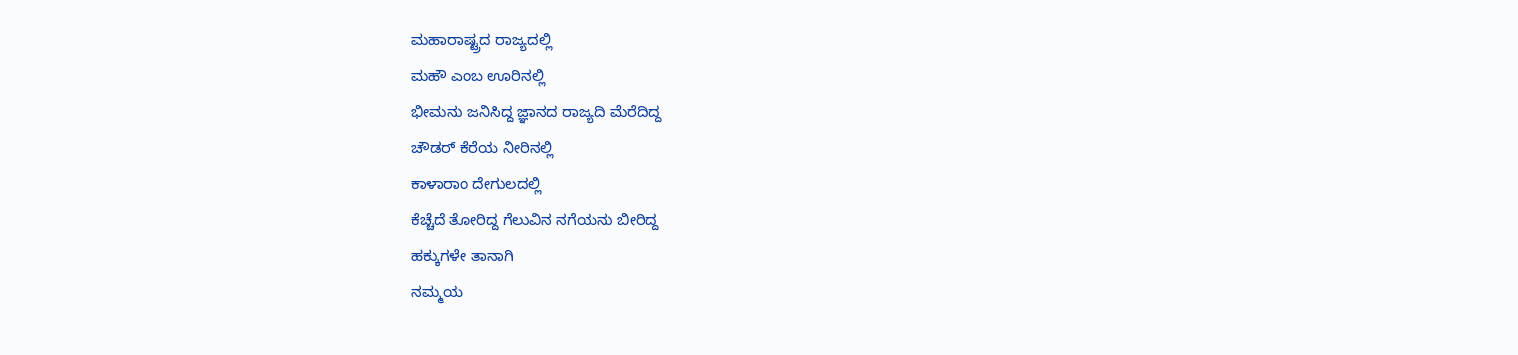ಮಹಾರಾಷ್ಟ್ರದ ರಾಜ್ಯದಲ್ಲಿ
ಮಹೌ ಎಂಬ ಊರಿನಲ್ಲಿ
ಭೀಮನು ಜನಿಸಿದ್ದ ಜ್ಞಾನದ ರಾಜ್ಯದಿ ಮೆರೆದಿದ್ದ
ಚೌಡರ್ ಕೆರೆಯ ನೀರಿನಲ್ಲಿ
ಕಾಳಾರಾಂ ದೇಗುಲದಲ್ಲಿ
ಕೆಚ್ಚೆದೆ ತೋರಿದ್ದ ಗೆಲುವಿನ ನಗೆಯನು ಬೀರಿದ್ದ
ಹಕ್ಕುಗಳೇ ತಾನಾಗಿ
ನಮ್ಮಯ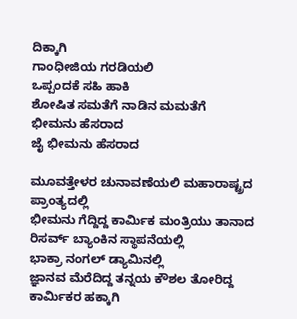ದಿಕ್ಕಾಗಿ
ಗಾಂಧೀಜಿಯ ಗರಡಿಯಲಿ
ಒಪ್ಪಂದಕೆ ಸಹಿ ಹಾಕಿ
ಶೋಷಿತ ಸಮತೆಗೆ ನಾಡಿನ ಮಮತೆಗೆ
ಭೀಮನು ಹೆಸರಾದ
ಜೈ ಭೀಮನು ಹೆಸರಾದ

ಮೂವತ್ತೇಳರ ಚುನಾವಣೆಯಲಿ ಮಹಾರಾಷ್ಟ್ರದ ಪ್ರಾಂತ್ಯದಲ್ಲಿ
ಭೀಮನು ಗೆದ್ದಿದ್ದ ಕಾರ್ಮಿಕ ಮಂತ್ರಿಯು ತಾನಾದ
ರಿಸರ್ವ್ ಬ್ಯಾಂಕಿನ ಸ್ಥಾಪನೆಯಲ್ಲಿ
ಭಾಕ್ರಾ ನಂಗಲ್ ಡ್ಯಾಮಿನಲ್ಲಿ
ಜ್ಞಾನವ ಮೆರೆದಿದ್ದ ತನ್ನಯ ಕೌಶಲ ತೋರಿದ್ದ
ಕಾರ್ಮಿಕರ ಹಕ್ಕಾಗಿ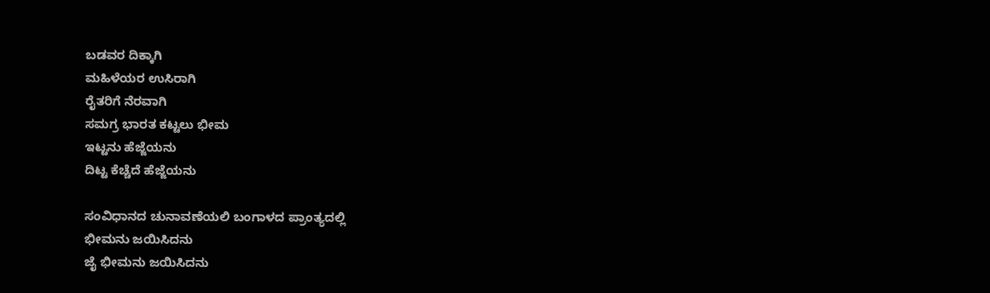ಬಡವರ ದಿಕ್ಕಾಗಿ
ಮಹಿಳೆಯರ ಉಸಿರಾಗಿ
ರೈತರಿಗೆ ನೆರವಾಗಿ
ಸಮಗ್ರ ಭಾರತ ಕಟ್ಟಲು ಭೀಮ
ಇಟ್ಟನು ಹೆಜ್ಜೆಯನು
ದಿಟ್ಟ ಕೆಚ್ಚೆದೆ ಹೆಜ್ಜೆಯನು

ಸಂವಿಧಾನದ ಚುನಾವಣೆಯಲಿ ಬಂಗಾಳದ ಪ್ರಾಂತ್ಯದಲ್ಲಿ
ಭೀಮನು ಜಯಿಸಿದನು
ಜೈ ಭೀಮನು ಜಯಿಸಿದನು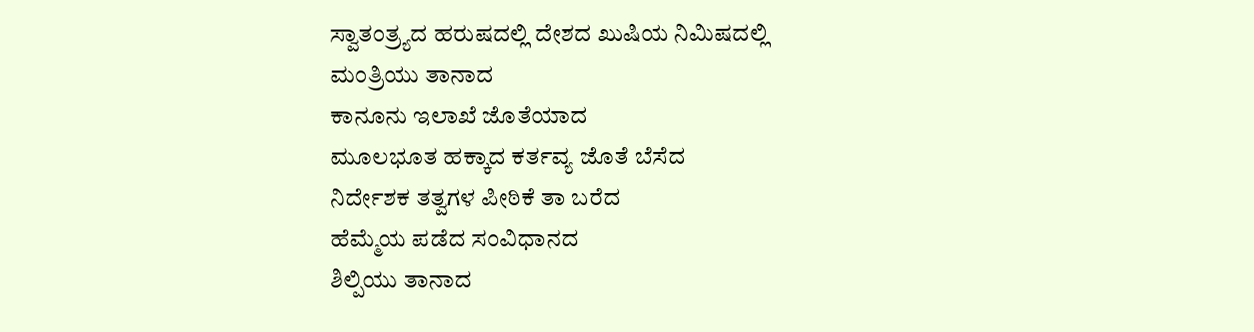ಸ್ವಾತಂತ್ರ್ಯದ ಹರುಷದಲ್ಲಿ ದೇಶದ ಖುಷಿಯ ನಿಮಿಷದಲ್ಲಿ
ಮಂತ್ರಿಯು ತಾನಾದ
ಕಾನೂನು ಇಲಾಖೆ ಜೊತೆಯಾದ
ಮೂಲಭೂತ ಹಕ್ಕಾದ ಕರ್ತವ್ಯ ಜೊತೆ ಬೆಸೆದ
ನಿರ್ದೇಶಕ ತತ್ವಗಳ ಪೀಠಿಕೆ ತಾ ಬರೆದ
ಹೆಮ್ಮೆಯ ಪಡೆದ ಸಂವಿಧಾನದ
ಶಿಲ್ಪಿಯು ತಾನಾದ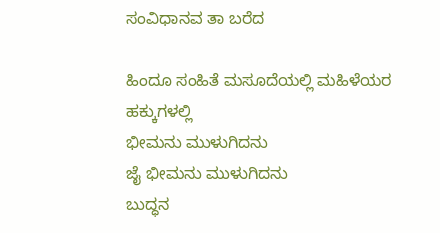ಸಂವಿಧಾನವ ತಾ ಬರೆದ

ಹಿಂದೂ ಸಂಹಿತೆ ಮಸೂದೆಯಲ್ಲಿ ಮಹಿಳೆಯರ ಹಕ್ಕುಗಳಲ್ಲಿ
ಭೀಮನು ಮುಳುಗಿದನು
ಜೈ ಭೀಮನು ಮುಳುಗಿದನು
ಬುದ್ಧನ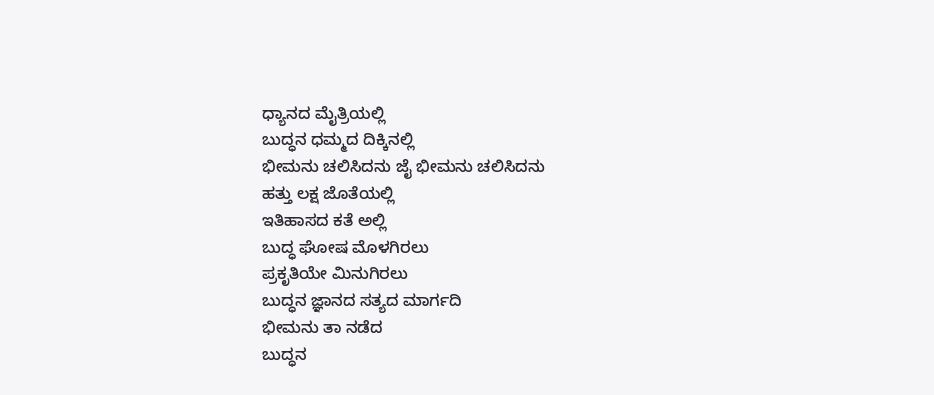ಧ್ಯಾನದ ಮೈತ್ರಿಯಲ್ಲಿ
ಬುದ್ಧನ ಧಮ್ಮದ ದಿಕ್ಕಿನಲ್ಲಿ
ಭೀಮನು ಚಲಿಸಿದನು ಜೈ ಭೀಮನು ಚಲಿಸಿದನು
ಹತ್ತು ಲಕ್ಷ ಜೊತೆಯಲ್ಲಿ
ಇತಿಹಾಸದ ಕತೆ ಅಲ್ಲಿ
ಬುದ್ಧ ಘೋಷ ಮೊಳಗಿರಲು
ಪ್ರಕೃತಿಯೇ ಮಿನುಗಿರಲು
ಬುದ್ಧನ ಜ್ಞಾನದ ಸತ್ಯದ ಮಾರ್ಗದಿ
ಭೀಮನು ತಾ ನಡೆದ
ಬುದ್ಧನ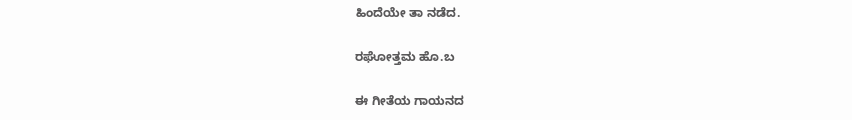ಹಿಂದೆಯೇ ತಾ ನಡೆದ.

ರಘೋತ್ತಮ ಹೊ.ಬ

ಈ ಗೀತೆಯ ಗಾಯನದ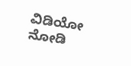ವಿಡಿಯೋ ನೋಡಿ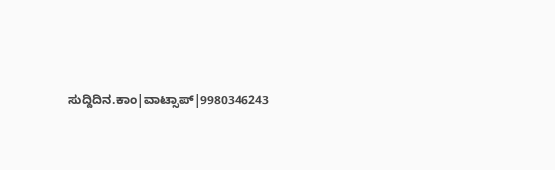ಸುದ್ದಿದಿನ.ಕಾಂ|ವಾಟ್ಸಾಪ್|9980346243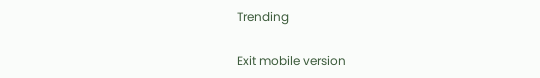Trending

Exit mobile version